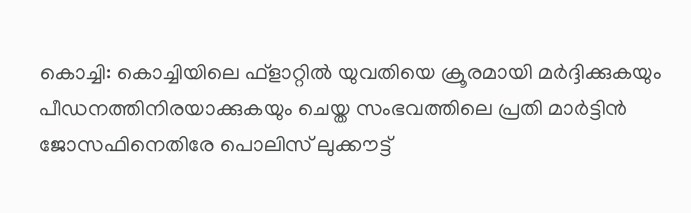കൊച്ചി: കൊച്ചിയിലെ ഫ്ളാറ്റില്‍ യുവതിയെ ക്രൂരമായി മര്‍ദ്ദിക്കുകയും പീഡനത്തിനിരയാക്കുകയും ചെയ്ത സംഭവത്തിലെ പ്രതി മാര്‍ട്ടിന്‍ ജോസഫിനെതിരേ പൊലിസ് ലുക്കൗട്ട്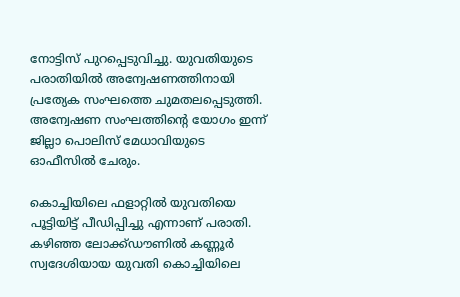നോട്ടിസ് പുറപ്പെടുവിച്ചു. യുവതിയുടെ പരാതിയില്‍ അന്വേഷണത്തിനായി പ്രത്യേക സംഘത്തെ ചുമതലപ്പെടുത്തി. അന്വേഷണ സംഘത്തിന്റെ യോഗം ഇന്ന് ജില്ലാ പൊലിസ് മേധാവിയുടെ ഓഫീസില്‍ ചേരും.

കൊച്ചിയിലെ ഫളാറ്റില്‍ യുവതിയെ പൂട്ടിയിട്ട് പീഡിപ്പിച്ചു എന്നാണ് പരാതി. കഴിഞ്ഞ ലോക്ക്ഡൗണില്‍ കണ്ണൂര്‍ സ്വദേശിയായ യുവതി കൊച്ചിയിലെ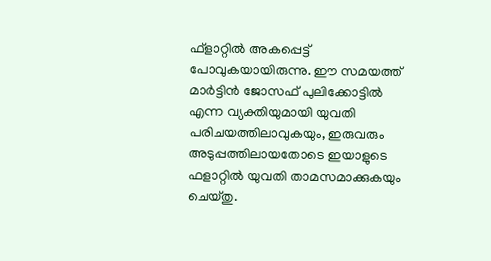ഫ്‌ളാറ്റില്‍ അകപ്പെട്ട് പോവുകയായിരുന്നു. ഈ സമയത്ത് മാര്‍ട്ടിന്‍ ജോസഫ് പുലിക്കോട്ടില്‍ എന്ന വ്യക്തിയുമായി യുവതി പരിചയത്തിലാവുകയും, ഇരുവരും അടുപ്പത്തിലായതോടെ ഇയാളുടെ ഫളാറ്റില്‍ യുവതി താമസമാക്കുകയും ചെയ്തു.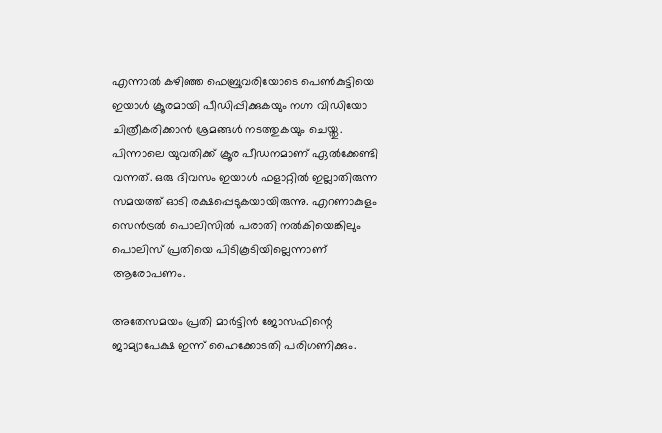എന്നാല്‍ കഴിഞ്ഞ ഫെബ്രുവരിയോടെ പെണ്‍കുട്ടിയെ ഇയാള്‍ ക്രൂരമായി പീഡിപ്പിക്കുകയും നഗ്ന വിഡിയോ ചിത്രീകരിക്കാന്‍ ശ്രമങ്ങള്‍ നടത്തുകയും ചെയ്തു. പിന്നാലെ യുവതിക്ക് ക്രൂര പീഡനമാണ് ഏല്‍ക്കേണ്ടി വന്നത്. ഒരു ദിവസം ഇയാള്‍ ഫളാറ്റില്‍ ഇല്ലാതിരുന്ന സമയത്ത് ഓടി രക്ഷപ്പെടുകയായിരുന്നു. എറണാകുളം സെന്‍ട്രല്‍ പൊലിസില്‍ പരാതി നല്‍കിയെങ്കിലും പൊലിസ് പ്രതിയെ പിടികൂടിയില്ലെന്നാണ് ആരോപണം.

അതേസമയം പ്രതി മാര്‍ട്ടിന്‍ ജോസഫിന്റെ ജാമ്യാപേക്ഷ ഇന്ന് ഹൈക്കോടതി പരിഗണിക്കും.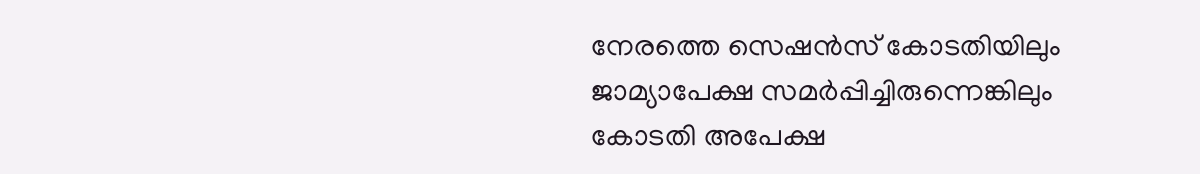നേരത്തെ സെഷന്‍സ് കോടതിയിലും ജാമ്യാപേക്ഷ സമര്‍പ്പിച്ചിരുന്നെങ്കിലും കോടതി അപേക്ഷ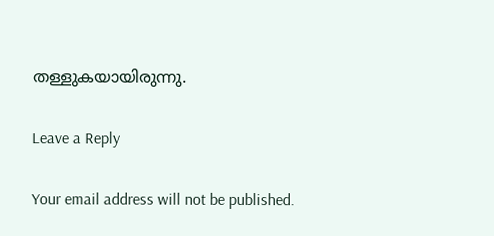തള്ളുകയായിരുന്നു.

Leave a Reply

Your email address will not be published.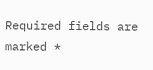Required fields are marked *